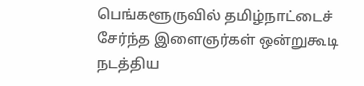பெங்களூருவில் தமிழ்நாட்டைச் சேர்ந்த இளைஞர்கள் ஒன்றுகூடி நடத்திய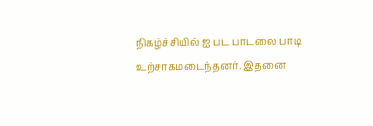நிகழ்ச்சியில் ஐ பட பாடலை பாடி உற்சாகமடைந்தனர். இதனை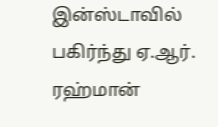இன்ஸ்டாவில் பகிர்ந்து ஏ.ஆர். ரஹ்மான்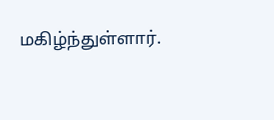மகிழ்ந்துள்ளார்.